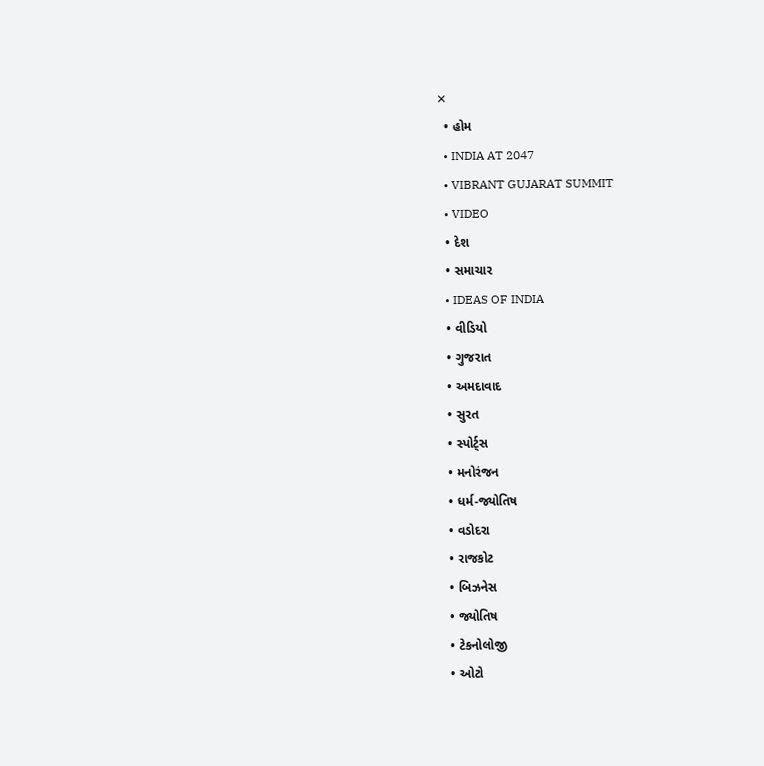✕
  • હોમ
  • INDIA AT 2047
  • VIBRANT GUJARAT SUMMIT
  • VIDEO
  • દેશ
  • સમાચાર
  • IDEAS OF INDIA
  • વીડિયો
  • ગુજરાત
  • અમદાવાદ
  • સુરત
  • સ્પોર્ટ્સ
  • મનોરંજન
  • ધર્મ-જ્યોતિષ
  • વડોદરા
  • રાજકોટ
  • બિઝનેસ
  • જ્યોતિષ
  • ટેકનોલોજી
  • ઓટો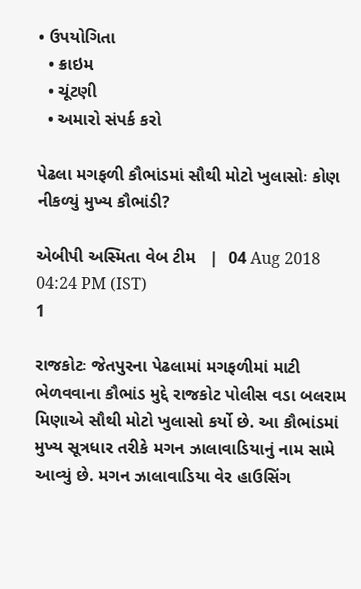• ઉપયોગિતા
  • ક્રાઇમ
  • ચૂંટણી
  • અમારો સંપર્ક કરો

પેઢલા મગફળી કૌભાંડમાં સૌથી મોટો ખુલાસોઃ કોણ નીકળ્યું મુખ્ય કૌભાંડી?

એબીપી અસ્મિતા વેબ ટીમ   |  04 Aug 2018 04:24 PM (IST)
1

રાજકોટઃ જેતપુરના પેઢલામાં મગફળીમાં માટી ભેળવવાના કૌભાંડ મુદ્દે રાજકોટ પોલીસ વડા બલરામ મિણાએ સૌથી મોટો ખુલાસો કર્યો છે. આ કૌભાંડમાં મુખ્ય સૂત્રધાર તરીકે મગન ઝાલાવાડિયાનું નામ સામે આવ્યું છે. મગન ઝાલાવાડિયા વેર હાઉસિંગ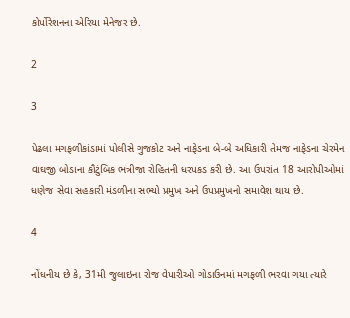કોર્પોરેશનના એરિયા મેનેજર છે.

2

3

પેઢલા મગફળીકાંડામાં પોલીસે ગુજકોટ અને નાફેડના બે-બે અધિકારી તેમજ નાફેડના ચેરમેન વાઘજી બોડાના કૌટુંબિક ભત્રીજા રોહિતની ધરપકડ કરી છે. આ ઉપરાંત 18 આરોપીઓમાં ધણેજ સેવા સહકારી મંડળીના સભ્યો પ્રમુખ અને ઉપપ્રમુખનો સમાવેશ થાય છે.

4

નોંધનીય છે કે, 31મી જુલાઇના રોજ વેપારીઓ ગોડાઉનમાં મગફળી ભરવા ગયા ત્યારે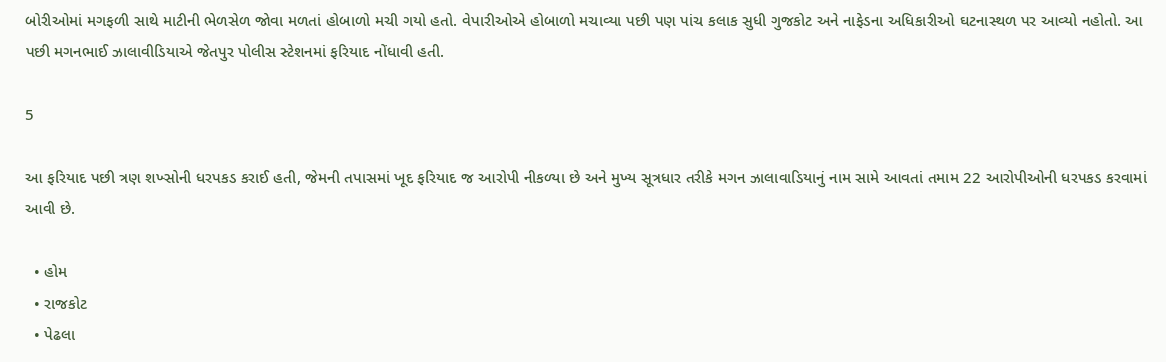બોરીઓમાં મગફળી સાથે માટીની ભેળસેળ જોવા મળતાં હોબાળો મચી ગયો હતો. વેપારીઓએ હોબાળો મચાવ્યા પછી પણ પાંચ કલાક સુધી ગુજકોટ અને નાફેડના અધિકારીઓ ઘટનાસ્થળ પર આવ્યો નહોતો. આ પછી મગનભાઈ ઝાલાવીડિયાએ જેતપુર પોલીસ સ્ટેશનમાં ફરિયાદ નોંધાવી હતી.

5

આ ફરિયાદ પછી ત્રણ શખ્સોની ધરપકડ કરાઈ હતી, જેમની તપાસમાં ખૂદ ફરિયાદ જ આરોપી નીકળ્યા છે અને મુખ્ય સૂત્રધાર તરીકે મગન ઝાલાવાડિયાનું નામ સામે આવતાં તમામ 22 આરોપીઓની ધરપકડ કરવામાં આવી છે.

  • હોમ
  • રાજકોટ
  • પેઢલા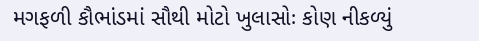મગફળી કૌભાંડમાં સૌથી મોટો ખુલાસોઃ કોણ નીકળ્યું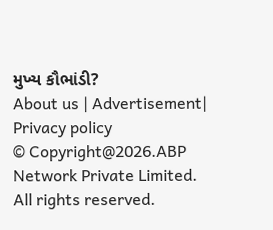મુખ્ય કૌભાંડી?
About us | Advertisement| Privacy policy
© Copyright@2026.ABP Network Private Limited. All rights reserved.